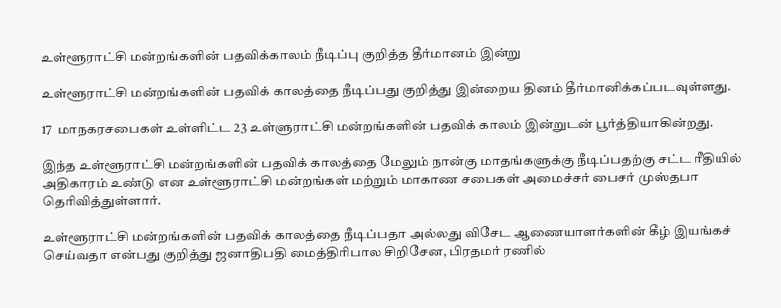உள்ளூராட்சி மன்றங்களின் பதவிக்காலம் நீடிப்பு குறித்த தீர்மானம் இன்று

உள்ளூராட்சி மன்றங்களின் பதவிக் காலத்தை நீடிப்பது குறித்து இன்றைய தினம் தீர்மானிக்கப்படவுள்ளது.

17  மாநகரசபைகள் உள்ளிட்ட 23 உள்ளுராட்சி மன்றங்களின் பதவிக் காலம் இன்றுடன் பூர்த்தியாகின்றது.

இந்த உள்ளூராட்சி மன்றங்களின் பதவிக் காலத்தை மேலும் நான்கு மாதங்களுக்கு நீடிப்பதற்கு சட்ட ரீதியில் அதிகாரம் உண்டு என உள்ளூராட்சி மன்றங்கள் மற்றும் மாகாண சபைகள் அமைச்சர் பைசர் முஸ்தபா  தெரிவித்துள்ளார்.

உள்ளூராட்சி மன்றங்களின் பதவிக் காலத்தை நீடிப்பதா அல்லது விசேட ஆணையாளர்களின் கீழ் இயங்கச் செய்வதா என்பது குறித்து ஜனாதிபதி மைத்திரிபால சிறிசேன, பிரதமர் ரணில்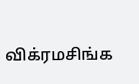விக்ரமசிங்க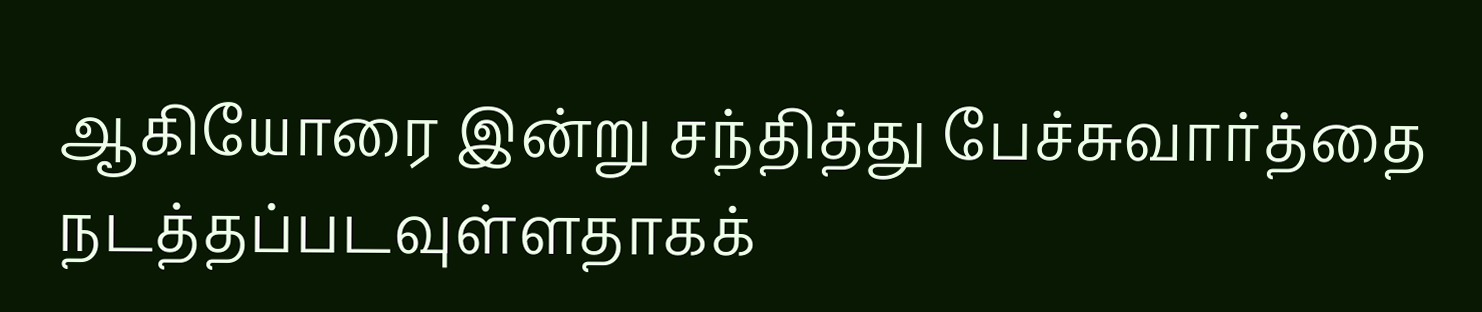ஆகியோரை இன்று சந்தித்து பேச்சுவார்த்தை நடத்தப்படவுள்ளதாகக்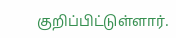குறிப்பிட்டுள்ளார்.